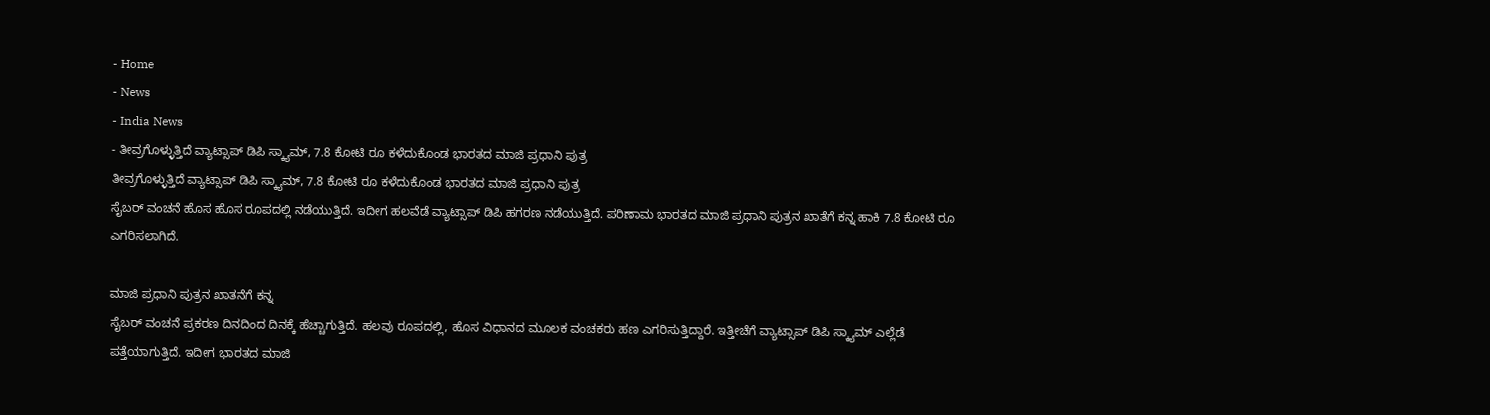- Home
- News
- India News
- ತೀವ್ರಗೊಳ್ಳುತ್ತಿದೆ ವ್ಯಾಟ್ಸಾಪ್ ಡಿಪಿ ಸ್ಕ್ಯಾಮ್, 7.8 ಕೋಟಿ ರೂ ಕಳೆದುಕೊಂಡ ಭಾರತದ ಮಾಜಿ ಪ್ರಧಾನಿ ಪುತ್ರ
ತೀವ್ರಗೊಳ್ಳುತ್ತಿದೆ ವ್ಯಾಟ್ಸಾಪ್ ಡಿಪಿ ಸ್ಕ್ಯಾಮ್, 7.8 ಕೋಟಿ ರೂ ಕಳೆದುಕೊಂಡ ಭಾರತದ ಮಾಜಿ ಪ್ರಧಾನಿ ಪುತ್ರ
ಸೈಬರ್ ವಂಚನೆ ಹೊಸ ಹೊಸ ರೂಪದಲ್ಲಿ ನಡೆಯುತ್ತಿದೆ. ಇದೀಗ ಹಲವೆಡೆ ವ್ಯಾಟ್ಸಾಪ್ ಡಿಪಿ ಹಗರಣ ನಡೆಯುತ್ತಿದೆ. ಪರಿಣಾಮ ಭಾರತದ ಮಾಜಿ ಪ್ರಧಾನಿ ಪುತ್ರನ ಖಾತೆಗೆ ಕನ್ನ ಹಾಕಿ 7.8 ಕೋಟಿ ರೂ ಎಗರಿಸಲಾಗಿದೆ.

ಮಾಜಿ ಪ್ರಧಾನಿ ಪುತ್ರನ ಖಾತನೆಗೆ ಕನ್ನ
ಸೈಬರ್ ವಂಚನೆ ಪ್ರಕರಣ ದಿನದಿಂದ ದಿನಕ್ಕೆ ಹೆಚ್ಚಾಗುತ್ತಿದೆ. ಹಲವು ರೂಪದಲ್ಲಿ, ಹೊಸ ವಿಧಾನದ ಮೂಲಕ ವಂಚಕರು ಹಣ ಎಗರಿಸುತ್ತಿದ್ದಾರೆ. ಇತ್ತೀಚೆಗೆ ವ್ಯಾಟ್ಸಾಪ್ ಡಿಪಿ ಸ್ಕ್ಯಾಮ್ ಎಲ್ಲೆಡೆ ಪತ್ತೆಯಾಗುತ್ತಿದೆ. ಇದೀಗ ಭಾರತದ ಮಾಜಿ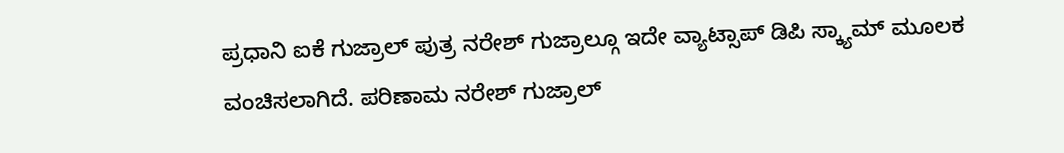ಪ್ರಧಾನಿ ಐಕೆ ಗುಜ್ರಾಲ್ ಪುತ್ರ ನರೇಶ್ ಗುಜ್ರಾಲ್ಗೂ ಇದೇ ವ್ಯಾಟ್ಸಾಪ್ ಡಿಪಿ ಸ್ಕ್ಯಾಮ್ ಮೂಲಕ ವಂಚಿಸಲಾಗಿದೆ. ಪರಿಣಾಮ ನರೇಶ್ ಗುಜ್ರಾಲ್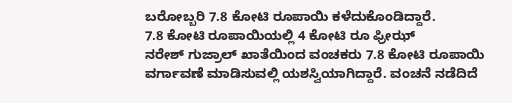ಬರೋಬ್ಬರಿ 7.8 ಕೋಟಿ ರೂಪಾಯಿ ಕಳೆದುಕೊಂಡಿದ್ದಾರೆ.
7.8 ಕೋಟಿ ರೂಪಾಯಿಯಲ್ಲಿ 4 ಕೋಟಿ ರೂ ಫ್ರೀಝ್
ನರೇಶ್ ಗುಜ್ರಾಲ್ ಖಾತೆಯಿಂದ ವಂಚಕರು 7.8 ಕೋಟಿ ರೂಪಾಯಿ ವರ್ಗಾವಣೆ ಮಾಡಿಸುವಲ್ಲಿ ಯಶಸ್ವಿಯಾಗಿದ್ದಾರೆ. ವಂಚನೆ ನಡೆದಿದೆ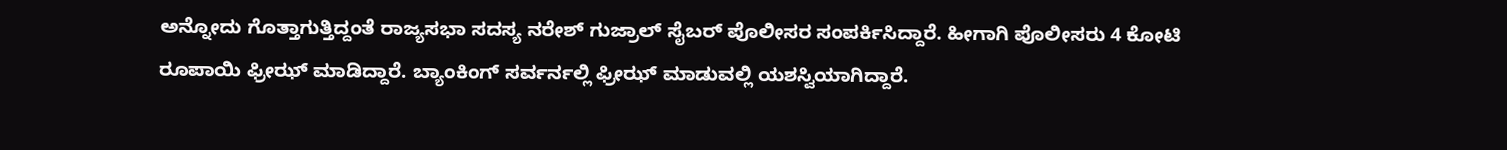ಅನ್ನೋದು ಗೊತ್ತಾಗುತ್ತಿದ್ದಂತೆ ರಾಜ್ಯಸಭಾ ಸದಸ್ಯ ನರೇಶ್ ಗುಜ್ರಾಲ್ ಸೈಬರ್ ಪೊಲೀಸರ ಸಂಪರ್ಕಿಸಿದ್ದಾರೆ. ಹೀಗಾಗಿ ಪೊಲೀಸರು 4 ಕೋಟಿ ರೂಪಾಯಿ ಫ್ರೀಝ್ ಮಾಡಿದ್ದಾರೆ. ಬ್ಯಾಂಕಿಂಗ್ ಸರ್ವರ್ನಲ್ಲಿ ಫ್ರೀಝ್ ಮಾಡುವಲ್ಲಿ ಯಶಸ್ವಿಯಾಗಿದ್ದಾರೆ.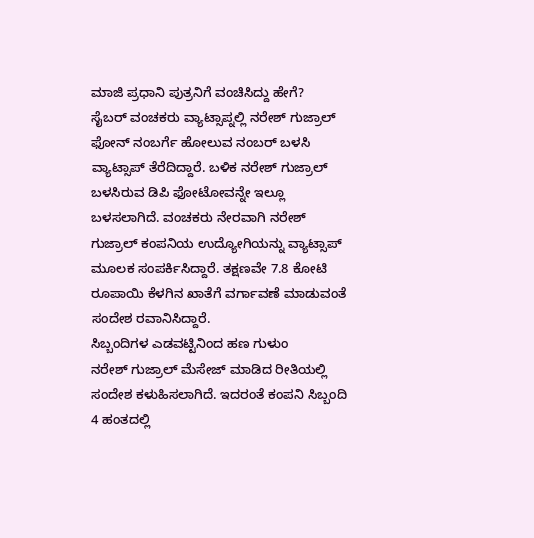ಮಾಜಿ ಪ್ರಧಾನಿ ಪುತ್ರನಿಗೆ ವಂಚಿಸಿದ್ದು ಹೇಗೆ?
ಸೈಬರ್ ವಂಚಕರು ವ್ಯಾಟ್ಸಾಪ್ನಲ್ಲಿ ನರೇಶ್ ಗುಜ್ರಾಲ್ ಫೋನ್ ನಂಬರ್ಗೆ ಹೋಲುವ ನಂಬರ್ ಬಳಸಿ ವ್ಯಾಟ್ಸಾಪ್ ತೆರೆದಿದ್ದಾರೆ. ಬಳಿಕ ನರೇಶ್ ಗುಜ್ರಾಲ್ ಬಳಸಿರುವ ಡಿಪಿ ಫೋಟೋವನ್ನೇ ಇಲ್ಲೂ ಬಳಸಲಾಗಿದೆ. ವಂಚಕರು ನೇರವಾಗಿ ನರೇಶ್ ಗುಜ್ರಾಲ್ ಕಂಪನಿಯ ಉದ್ಯೋಗಿಯನ್ನು ವ್ಯಾಟ್ಸಾಪ್ ಮೂಲಕ ಸಂಪರ್ಕಿಸಿದ್ದಾರೆ. ತಕ್ಷಣವೇ 7.8 ಕೋಟಿ ರೂಪಾಯಿ ಕೆಳಗಿನ ಖಾತೆಗೆ ವರ್ಗಾವಣೆ ಮಾಡುವಂತೆ ಸಂದೇಶ ರವಾನಿಸಿದ್ದಾರೆ.
ಸಿಬ್ಬಂದಿಗಳ ಎಡವಟ್ಟಿನಿಂದ ಹಣ ಗುಳುಂ
ನರೇಶ್ ಗುಜ್ರಾಲ್ ಮೆಸೇಜ್ ಮಾಡಿದ ರೀತಿಯಲ್ಲಿ ಸಂದೇಶ ಕಳುಹಿಸಲಾಗಿದೆ. ಇದರಂತೆ ಕಂಪನಿ ಸಿಬ್ಬಂದಿ 4 ಹಂತದಲ್ಲಿ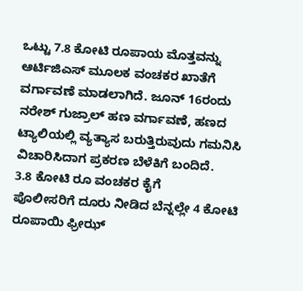ಒಟ್ಟು 7.8 ಕೋಟಿ ರೂಪಾಯ ಮೊತ್ತವನ್ನು ಆರ್ಟಿಜಿಎಸ್ ಮೂಲಕ ವಂಚಕರ ಖಾತೆಗೆ ವರ್ಗಾವಣೆ ಮಾಡಲಾಗಿದೆ. ಜೂನ್ 16ರಂದು ನರೇಶ್ ಗುಜ್ರಾಲ್ ಹಣ ವರ್ಗಾವಣೆ, ಹಣದ ಟ್ಯಾಲಿಯಲ್ಲಿ ವ್ಯತ್ಯಾಸ ಬರುತ್ತಿರುವುದು ಗಮನಿಸಿ ವಿಚಾರಿಸಿದಾಗ ಪ್ರಕರಣ ಬೆಳೆಕಿಗೆ ಬಂದಿದೆ.
3.8 ಕೋಟಿ ರೂ ವಂಚಕರ ಕೈಗೆ
ಪೊಲೀಸರಿಗೆ ದೂರು ನೀಡಿದ ಬೆನ್ನಲ್ಲೇ 4 ಕೋಟಿ ರೂಪಾಯಿ ಫ್ರೀಝ್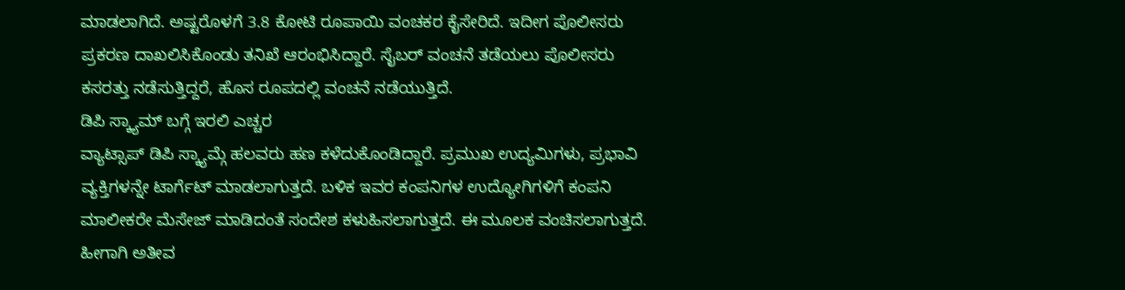ಮಾಡಲಾಗಿದೆ. ಅಷ್ಟರೊಳಗೆ 3.8 ಕೋಟಿ ರೂಪಾಯಿ ವಂಚಕರ ಕೈಸೇರಿದೆ. ಇದೀಗ ಪೊಲೀಸರು ಪ್ರಕರಣ ದಾಖಲಿಸಿಕೊಂಡು ತನಿಖೆ ಆರಂಭಿಸಿದ್ದಾರೆ. ಸೈಬರ್ ವಂಚನೆ ತಡೆಯಲು ಪೊಲೀಸರು ಕಸರತ್ತು ನಡೆಸುತ್ತಿದ್ದರೆ, ಹೊಸ ರೂಪದಲ್ಲಿ ವಂಚನೆ ನಡೆಯುತ್ತಿದೆ.
ಡಿಪಿ ಸ್ಕ್ಯಾಮ್ ಬಗ್ಗೆ ಇರಲಿ ಎಚ್ಚರ
ವ್ಯಾಟ್ಸಾಪ್ ಡಿಪಿ ಸ್ಕ್ಯಾಮ್ಗೆ ಹಲವರು ಹಣ ಕಳೆದುಕೊಂಡಿದ್ದಾರೆ. ಪ್ರಮುಖ ಉದ್ಯಮಿಗಳು, ಪ್ರಭಾವಿ ವ್ಯಕ್ತಿಗಳನ್ನೇ ಟಾರ್ಗೆಟ್ ಮಾಡಲಾಗುತ್ತದೆ. ಬಳಿಕ ಇವರ ಕಂಪನಿಗಳ ಉದ್ಯೋಗಿಗಳಿಗೆ ಕಂಪನಿ ಮಾಲೀಕರೇ ಮೆಸೇಜ್ ಮಾಡಿದಂತೆ ಸಂದೇಶ ಕಳುಹಿಸಲಾಗುತ್ತದೆ. ಈ ಮೂಲಕ ವಂಚಿಸಲಾಗುತ್ತದೆ. ಹೀಗಾಗಿ ಅತೀವ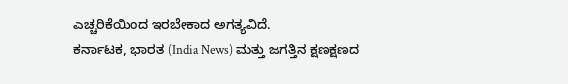ಎಚ್ಚರಿಕೆಯಿಂದ ಇರಬೇಕಾದ ಅಗತ್ಯವಿದೆ.
ಕರ್ನಾಟಕ, ಭಾರತ (India News) ಮತ್ತು ಜಗತ್ತಿನ ಕ್ಷಣಕ್ಷಣದ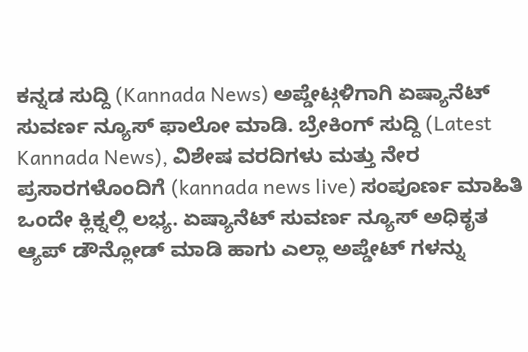ಕನ್ನಡ ಸುದ್ದಿ (Kannada News) ಅಪ್ಡೇಟ್ಗಳಿಗಾಗಿ ಏಷ್ಯಾನೆಟ್ ಸುವರ್ಣ ನ್ಯೂಸ್ ಫಾಲೋ ಮಾಡಿ. ಬ್ರೇಕಿಂಗ್ ಸುದ್ದಿ (Latest Kannada News), ವಿಶೇಷ ವರದಿಗಳು ಮತ್ತು ನೇರ ಪ್ರಸಾರಗಳೊಂದಿಗೆ (kannada news live) ಸಂಪೂರ್ಣ ಮಾಹಿತಿ ಒಂದೇ ಕ್ಲಿಕ್ನಲ್ಲಿ ಲಭ್ಯ. ಏಷ್ಯಾನೆಟ್ ಸುವರ್ಣ ನ್ಯೂಸ್ ಅಧಿಕೃತ ಆ್ಯಪ್ ಡೌನ್ಲೋಡ್ ಮಾಡಿ ಹಾಗು ಎಲ್ಲಾ ಅಪ್ಡೇಟ್ ಗಳನ್ನು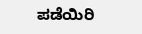ಪಡೆಯಿರಿ